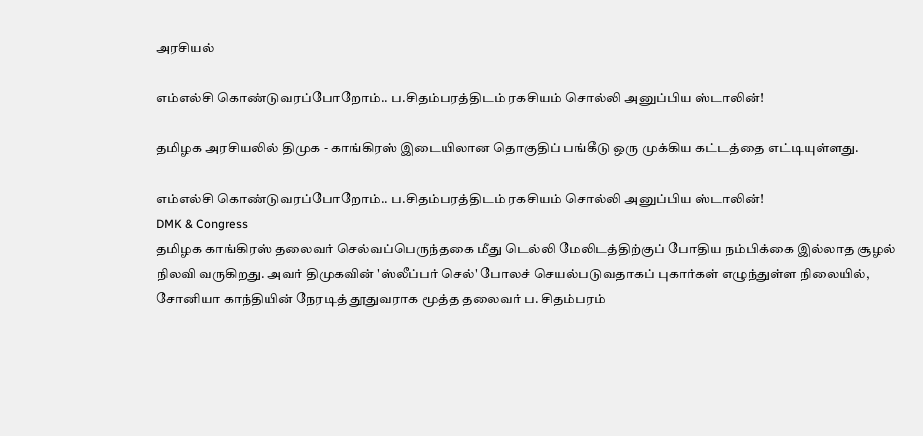அரசியல்

எம்எல்சி கொண்டுவரப்போறோம்.. ப.சிதம்பரத்திடம் ரகசியம் சொல்லி அனுப்பிய ஸ்டாலின்!

தமிழக அரசியலில் திமுக - காங்கிரஸ் இடையிலான தொகுதிப் பங்கீடு ஒரு முக்கிய கட்டத்தை எட்டியுள்ளது.

எம்எல்சி கொண்டுவரப்போறோம்.. ப.சிதம்பரத்திடம் ரகசியம் சொல்லி அனுப்பிய ஸ்டாலின்!
DMK & Congress
தமிழக காங்கிரஸ் தலைவர் செல்வப்பெருந்தகை மீது டெல்லி மேலிடத்திற்குப் போதிய நம்பிக்கை இல்லாத சூழல் நிலவி வருகிறது. அவர் திமுகவின் 'ஸ்லீப்பர் செல்' போலச் செயல்படுவதாகப் புகார்கள் எழுந்துள்ள நிலையில், சோனியா காந்தியின் நேரடித் தூதுவராக மூத்த தலைவர் ப. சிதம்பரம்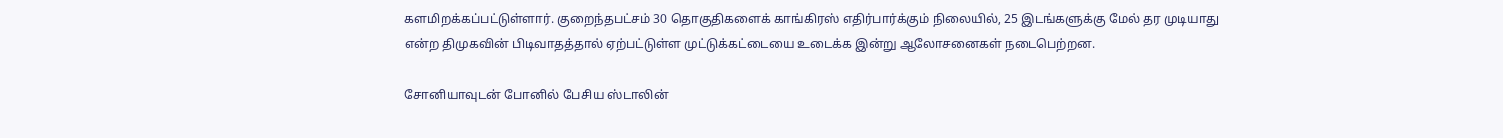களமிறக்கப்பட்டுள்ளார். குறைந்தபட்சம் 30 தொகுதிகளைக் காங்கிரஸ் எதிர்பார்க்கும் நிலையில், 25 இடங்களுக்கு மேல் தர முடியாது என்ற திமுகவின் பிடிவாதத்தால் ஏற்பட்டுள்ள முட்டுக்கட்டையை உடைக்க இன்று ஆலோசனைகள் நடைபெற்றன.

சோனியாவுடன் போனில் பேசிய ஸ்டாலின்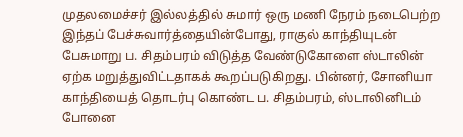முதலமைச்சர் இல்லத்தில் சுமார் ஒரு மணி நேரம் நடைபெற்ற இந்தப் பேச்சுவார்த்தையின்போது, ராகுல் காந்தியுடன் பேசுமாறு ப. சிதம்பரம் விடுத்த வேண்டுகோளை ஸ்டாலின் ஏற்க மறுத்துவிட்டதாகக் கூறப்படுகிறது. பின்னர், சோனியா காந்தியைத் தொடர்பு கொண்ட ப. சிதம்பரம், ஸ்டாலினிடம் போனை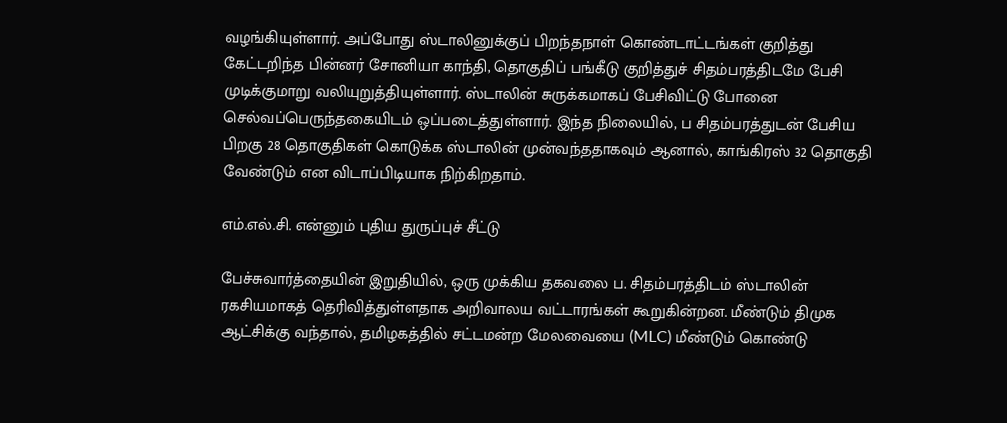வழங்கியுள்ளார். அப்போது ஸ்டாலினுக்குப் பிறந்தநாள் கொண்டாட்டங்கள் குறித்து கேட்டறிந்த பின்னர் சோனியா காந்தி, தொகுதிப் பங்கீடு குறித்துச் சிதம்பரத்திடமே பேசி முடிக்குமாறு வலியுறுத்தியுள்ளார். ஸ்டாலின் சுருக்கமாகப் பேசிவிட்டு போனை செல்வப்பெருந்தகையிடம் ஒப்படைத்துள்ளார். இந்த நிலையில், ப சிதம்பரத்துடன் பேசிய பிறகு 28 தொகுதிகள் கொடுக்க ஸ்டாலின் முன்வந்ததாகவும் ஆனால், காங்கிரஸ் 32 தொகுதி வேண்டும் என விடாப்பிடியாக நிற்கிறதாம்.

எம்.எல்.சி. என்னும் புதிய துருப்புச் சீட்டு

பேச்சுவார்த்தையின் இறுதியில், ஒரு முக்கிய தகவலை ப. சிதம்பரத்திடம் ஸ்டாலின் ரகசியமாகத் தெரிவித்துள்ளதாக அறிவாலய வட்டாரங்கள் கூறுகின்றன. மீண்டும் திமுக ஆட்சிக்கு வந்தால், தமிழகத்தில் சட்டமன்ற மேலவையை (MLC) மீண்டும் கொண்டு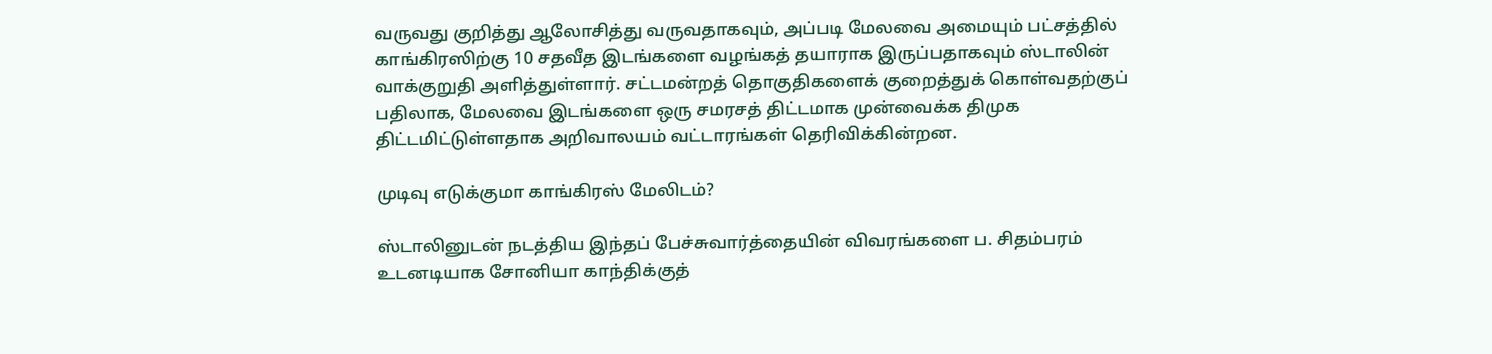வருவது குறித்து ஆலோசித்து வருவதாகவும், அப்படி மேலவை அமையும் பட்சத்தில் காங்கிரஸிற்கு 10 சதவீத இடங்களை வழங்கத் தயாராக இருப்பதாகவும் ஸ்டாலின் வாக்குறுதி அளித்துள்ளார். சட்டமன்றத் தொகுதிகளைக் குறைத்துக் கொள்வதற்குப் பதிலாக, மேலவை இடங்களை ஒரு சமரசத் திட்டமாக முன்வைக்க திமுக திட்டமிட்டுள்ளதாக அறிவாலயம் வட்டாரங்கள் தெரிவிக்கின்றன.

முடிவு எடுக்குமா காங்கிரஸ் மேலிடம்?

ஸ்டாலினுடன் நடத்திய இந்தப் பேச்சுவார்த்தையின் விவரங்களை ப. சிதம்பரம் உடனடியாக சோனியா காந்திக்குத்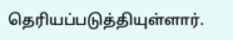தெரியப்படுத்தியுள்ளார்.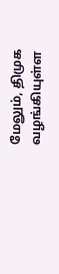மேலும், திமுக வழங்கியுள்ள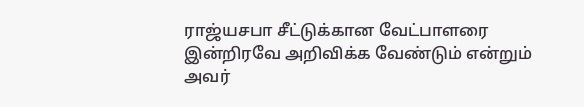ராஜ்யசபா சீட்டுக்கான வேட்பாளரை இன்றிரவே அறிவிக்க வேண்டும் என்றும் அவர்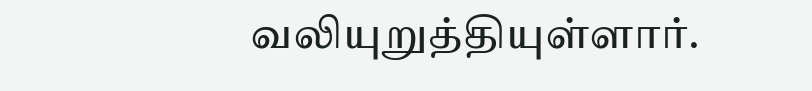வலியுறுத்தியுள்ளார்.